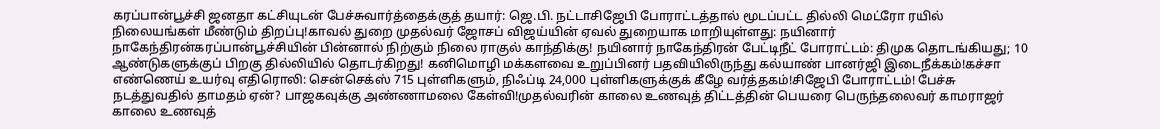கரப்பான்பூச்சி ஜனதா கட்சியுடன் பேச்சுவார்த்தைக்குத் தயார்: ஜெ.பி. நட்டாசிஜேபி போராட்டத்தால் மூடப்பட்ட தில்லி மெட்ரோ ரயில் நிலையங்கள் மீண்டும் திறப்பு!காவல் துறை முதல்வர் ஜோசப் விஜய்யின் ஏவல் துறையாக மாறியுள்ளது: நயினார் நாகேந்திரன்கரப்பான்பூச்சியின் பின்னால் நிற்கும் நிலை ராகுல் காந்திக்கு! நயினார் நாகேந்திரன் பேட்டிநீட் போராட்டம்: திமுக தொடங்கியது; 10 ஆண்டுகளுக்குப் பிறகு தில்லியில் தொடர்கிறது! கனிமொழி மக்களவை உறுப்பினர் பதவியிலிருந்து கல்யாண் பானர்ஜி இடைநீக்கம்!கச்சா எண்ணெய் உயர்வு எதிரொலி: சென்செக்ஸ் 715 புள்ளிகளும், நிஃப்டி 24,000 புள்ளிகளுக்குக் கீழே வர்த்தகம்!சிஜேபி போராட்டம்! பேச்சு நடத்துவதில் தாமதம் ஏன்? பாஜகவுக்கு அண்ணாமலை கேள்வி!முதல்வரின் காலை உணவுத் திட்டத்தின் பெயரை பெருந்தலைவர் காமராஜர் காலை உணவுத்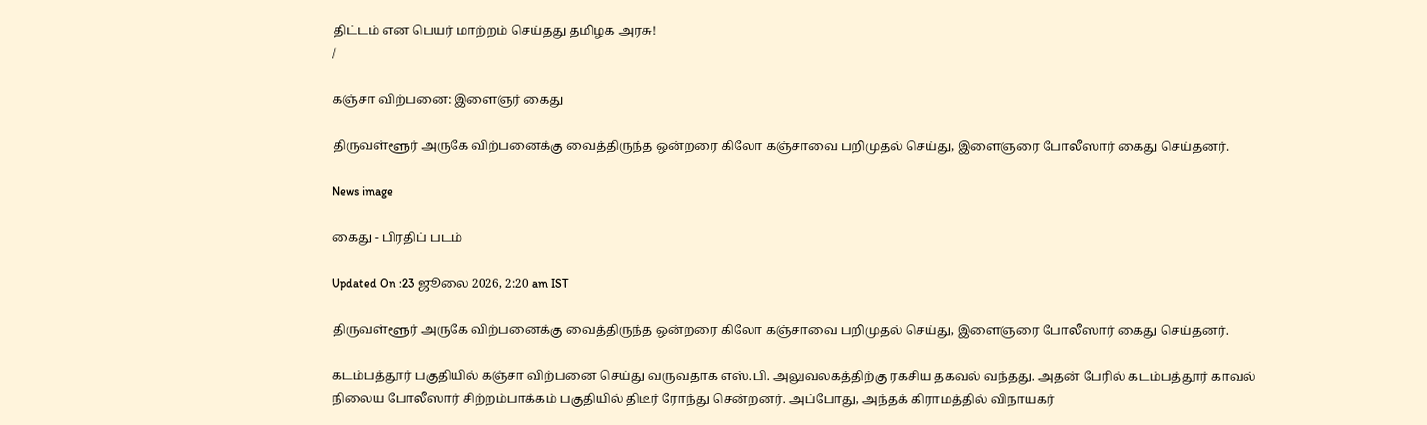திட்டம் என பெயர் மாற்றம் செய்தது தமிழக அரசு!
/

கஞ்சா விற்பனை: இளைஞர் கைது

திருவள்ளூர் அருகே விற்பனைக்கு வைத்திருந்த ஒன்றரை கிலோ கஞ்சாவை பறிமுதல் செய்து, இளைஞரை போலீஸார் கைது செய்தனர்.

News image

கைது - பிரதிப் படம்

Updated On :23 ஜூலை 2026, 2:20 am IST

திருவள்ளூர் அருகே விற்பனைக்கு வைத்திருந்த ஒன்றரை கிலோ கஞ்சாவை பறிமுதல் செய்து, இளைஞரை போலீஸார் கைது செய்தனர்.

கடம்பத்தூர் பகுதியில் கஞ்சா விற்பனை செய்து வருவதாக எஸ்.பி. அலுவலகத்திற்கு ரகசிய தகவல் வந்தது. அதன் பேரில் கடம்பத்தூர் காவல் நிலைய போலீஸார் சிற்றம்பாக்கம் பகுதியில் திடீர் ரோந்து சென்றனர். அப்போது, அந்தக் கிராமத்தில் விநாயகர்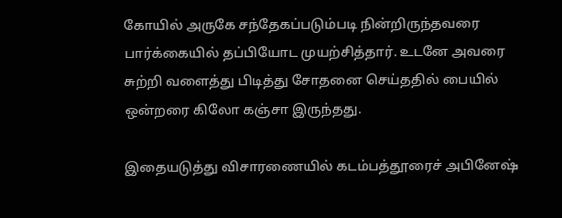கோயில் அருகே சந்தேகப்படும்படி நின்றிருந்தவரை பார்க்கையில் தப்பியோட முயற்சித்தார். உடனே அவரை சுற்றி வளைத்து பிடித்து சோதனை செய்ததில் பையில் ஒன்றரை கிலோ கஞ்சா இருந்தது.

இதையடுத்து விசாரணையில் கடம்பத்தூரைச் அபினேஷ்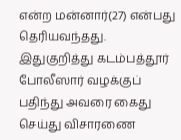என்ற மன்னார்(27) என்பது தெரியவந்தது. இதுகுறித்து கடம்பத்தூர் போலீஸார் வழக்குப் பதிந்து அவரை கைது செய்து விசாரணை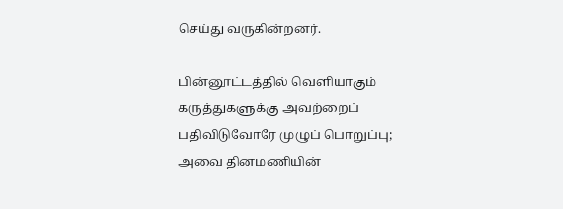செய்து வருகின்றனர்.

பின்னூட்டத்தில் வெளியாகும் கருத்துகளுக்கு அவற்றைப் பதிவிடுவோரே முழுப் பொறுப்பு; அவை தினமணியின்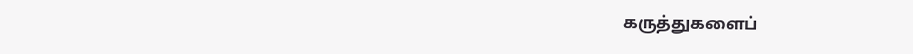கருத்துகளைப்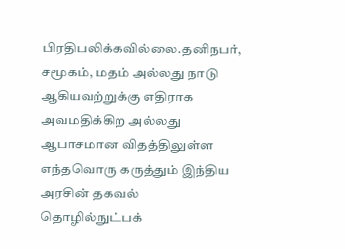பிரதிபலிக்கவில்லை.தனிநபர், சமூகம், மதம் அல்லது நாடு ஆகியவற்றுக்கு எதிராக அவமதிக்கிற அல்லது ஆபாசமான விதத்திலுள்ள எந்தவொரு கருத்தும் இந்திய அரசின் தகவல் தொழில்நுட்பக்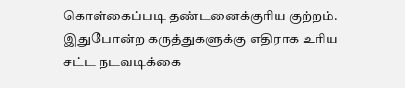கொள்கைப்படி தண்டனைக்குரிய குற்றம். இதுபோன்ற கருத்துகளுக்கு எதிராக உரிய சட்ட நடவடிக்கை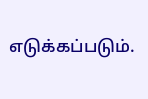எடுக்கப்படும்.